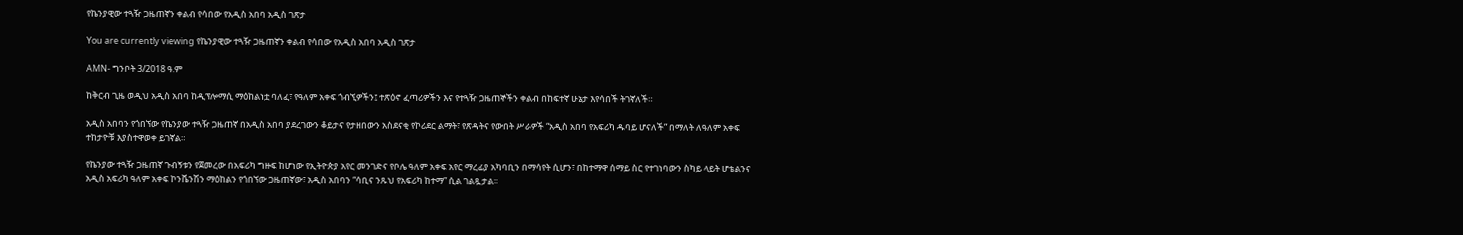የኬንያዊው ተጓዥ ጋዜጠኛን ቀልብ የሳበው የአዲስ አበባ አዲስ ገጽታ

You are currently viewing የኬንያዊው ተጓዥ ጋዜጠኛን ቀልብ የሳበው የአዲስ አበባ አዲስ ገጽታ

AMN- ግንቦት 3/2018 ዓ.ም

ከቅርብ ጊዜ ወዲህ አዲስ አበባ ከዲፕሎማሲ ማዕከልነቷ ባለፈ፣ የዓለም አቀፍ ጎብኚዎችን፤ ተጽዕኖ ፈጣሪዎችን እና የተጓዥ ጋዜጠኞችን ቀልብ በከፍተኛ ሁኔታ እየሳበች ትገኛለች።

አዲስ አበባን የጎበኘው የኬንያው ተጓዥ ጋዜጠኛ በአዲስ አበባ ያደረገውን ቆይታና የታዘበውን አስደናቂ የኮሪደር ልማት፣ የጽዳትና የውበት ሥራዎች “አዲስ አበባ የአፍሪካ ዱባይ ሆናለች” በማለት ለዓለም አቀፍ ተከታዮቹ እያስተዋወቀ ይገኛል።

የኬንያው ተጓዥ ጋዜጠኛ ጉብኝቱን የጀመረው በአፍሪካ ግዙፍ ከሆነው የኢትዮጵያ አየር መንገድና የቦሌ ዓለም አቀፍ አየር ማረፊያ አካባቢን በማሳየት ሲሆን፣ በከተማዋ ሰማይ ስር የተገነባውን ስካይ ላይት ሆቴልንና አዲስ አፍሪካ ዓለም አቀፍ ኮንቬንሽን ማዕከልን የጎበኘው ጋዜጠኛው፣ አዲስ አበባን “ሳቢና ንጹህ የአፍሪካ ከተማ” ሲል ገልጿታል፡፡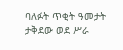ባለፉት ጥቂት ዓመታት ታቅደው ወደ ሥራ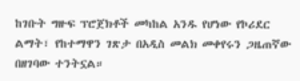ከገቡት ግዙፍ ፕሮጀክቶች መካከል አንዱ የሆነው የኮሪደር ልማት፣ የከተማዋን ገጽታ በአዲስ መልክ መቀየሩን ጋዜጠኛው በዘገባው ተንትኗል።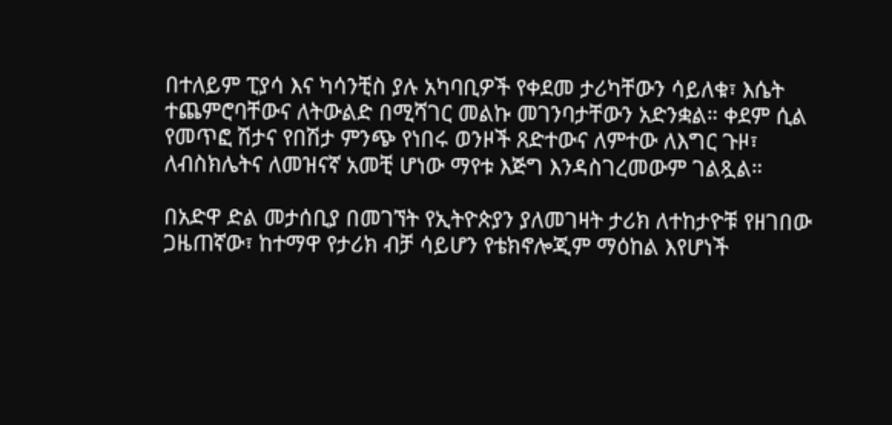በተለይም ፒያሳ እና ካሳንቺስ ያሉ አካባቢዎች የቀደመ ታሪካቸውን ሳይለቁ፣ እሴት ተጨምሮባቸውና ለትውልድ በሚሻገር መልኩ መገንባታቸውን አድንቋል። ቀደም ሲል የመጥፎ ሽታና የበሽታ ምንጭ የነበሩ ወንዞች ጸድተውና ለምተው ለእግር ጉዞ፣ ለብስክሌትና ለመዝናኛ አመቺ ሆነው ማየቱ እጅግ እንዳስገረመውም ገልጿል።

በአድዋ ድል መታሰቢያ በመገኘት የኢትዮጵያን ያለመገዛት ታሪክ ለተከታዮቹ የዘገበው ጋዜጠኛው፣ ከተማዋ የታሪክ ብቻ ሳይሆን የቴክኖሎጂም ማዕከል እየሆነች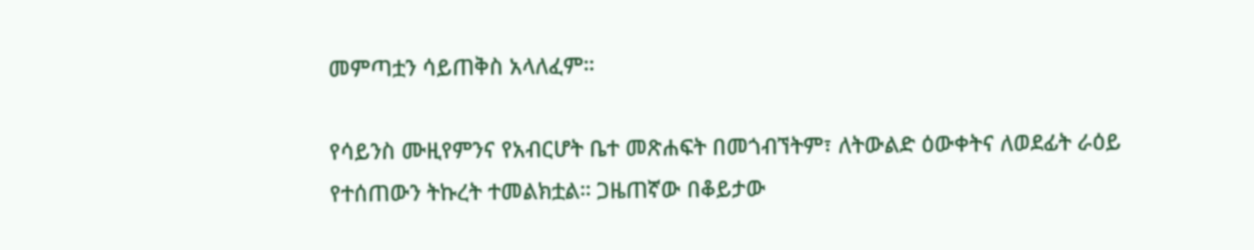መምጣቷን ሳይጠቅስ አላለፈም።

የሳይንስ ሙዚየምንና የአብርሆት ቤተ መጽሐፍት በመጎብኘትም፣ ለትውልድ ዕውቀትና ለወደፊት ራዕይ የተሰጠውን ትኩረት ተመልክቷል። ጋዜጠኛው በቆይታው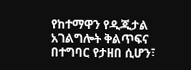የከተማዋን የዲጂታል አገልግሎት ቅልጥፍና በተግባር የታዘበ ሲሆን፣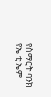የስማርት ባንክ የኤ ቲ ኤም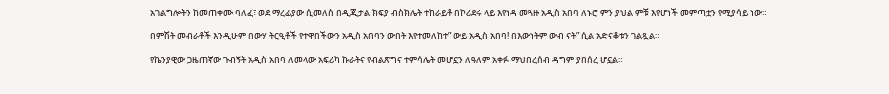አገልግሎትን ከመጠቀሙ ባለፈ፣ ወደ ማረፊያው ሲመለስ በዲጂታል ክፍያ ብስክሌት ተከራይቶ በኮሪደሩ ላይ እየነዳ መጓዙ አዲስ አበባ ለኑሮ ምን ያህል ምቹ እየሆነች መምጣቷን የሚያሳይ ነው።

በምሽት መብራቶች እንዲሁም በውሃ ትርዒቶች የተዋበችውን አዲስ አበባን ውበት እየተመለከተ” ውይ አዲስ አበባ! በእውነትም ውብ ናት” ሲል አድናቆቱን ገልጿል።

የኬንያዊው ጋዜጠኛው ጉብኝት አዲስ አበባ ለመላው አፍሪካ ኩራትና የብልጽግና ተምሳሌት መሆኗን ለዓለም አቀፉ ማህበረሰብ ዳግም ያበሰረ ሆኗል።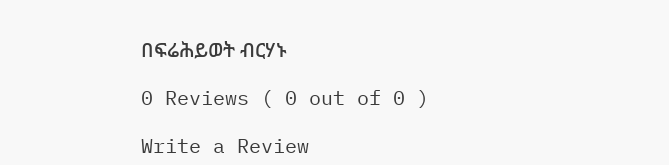በፍሬሕይወት ብርሃኑ

0 Reviews ( 0 out of 0 )

Write a Review